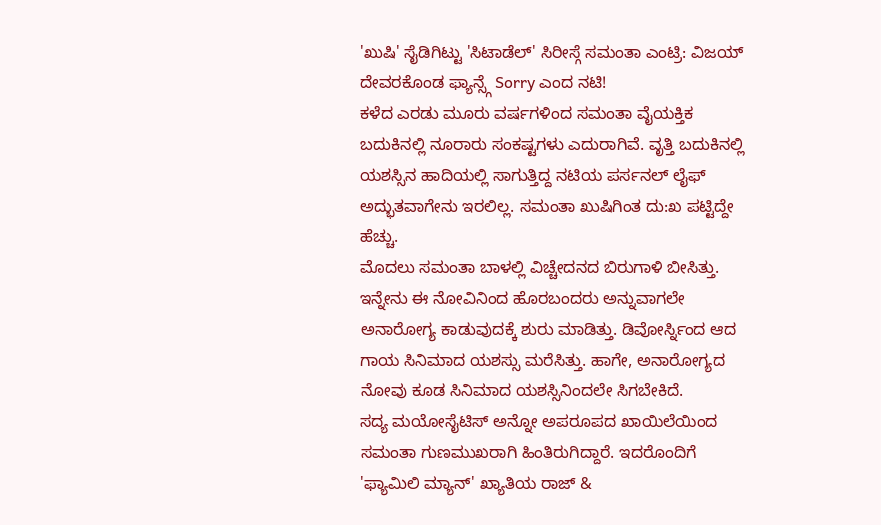'ಖುಷಿ' ಸೈಡಿಗಿಟ್ಟು 'ಸಿಟಾಡೆಲ್' ಸಿರೀಸ್ಗೆ ಸಮಂತಾ ಎಂಟ್ರಿ: ವಿಜಯ್ ದೇವರಕೊಂಡ ಫ್ಯಾನ್ಸ್ಗೆ Sorry ಎಂದ ನಟಿ!
ಕಳೆದ ಎರಡು ಮೂರು ವರ್ಷಗಳಿಂದ ಸಮಂತಾ ವೈಯಕ್ತಿಕ ಬದುಕಿನಲ್ಲಿ ನೂರಾರು ಸಂಕಷ್ಟಗಳು ಎದುರಾಗಿವೆ. ವೃತ್ತಿ ಬದುಕಿನಲ್ಲಿ ಯಶಸ್ಸಿನ ಹಾದಿಯಲ್ಲಿ ಸಾಗುತ್ತಿದ್ದ ನಟಿಯ ಪರ್ಸನಲ್ ಲೈಫ್ ಅದ್ಭುತವಾಗೇನು ಇರಲಿಲ್ಲ. ಸಮಂತಾ ಖುಷಿಗಿಂತ ದು:ಖ ಪಟ್ಟಿದ್ದೇ ಹೆಚ್ಚು.
ಮೊದಲು ಸಮಂತಾ ಬಾಳಲ್ಲಿ ವಿಚ್ಚೇದನದ ಬಿರುಗಾಳಿ ಬೀಸಿತ್ತು. ಇನ್ನೇನು ಈ ನೋವಿನಿಂದ ಹೊರಬಂದರು ಅನ್ನುವಾಗಲೇ ಅನಾರೋಗ್ಯ ಕಾಡುವುದಕ್ಕೆ ಶುರು ಮಾಡಿತ್ತು. ಡಿವೋರ್ಸ್ನಿಂದ ಆದ ಗಾಯ ಸಿನಿಮಾದ ಯಶಸ್ಸು ಮರೆಸಿತ್ತು. ಹಾಗೇ, ಅನಾರೋಗ್ಯದ ನೋವು ಕೂಡ ಸಿನಿಮಾದ ಯಶಸ್ಸಿನಿಂದಲೇ ಸಿಗಬೇಕಿದೆ.
ಸದ್ಯ ಮಯೋಸೈಟಿಸ್ ಅನ್ನೋ ಅಪರೂಪದ ಖಾಯಿಲೆಯಿಂದ ಸಮಂತಾ ಗುಣಮುಖರಾಗಿ ಹಿಂತಿರುಗಿದ್ದಾರೆ. ಇದರೊಂದಿಗೆ 'ಫ್ಯಾಮಿಲಿ ಮ್ಯಾನ್' ಖ್ಯಾತಿಯ ರಾಜ್ &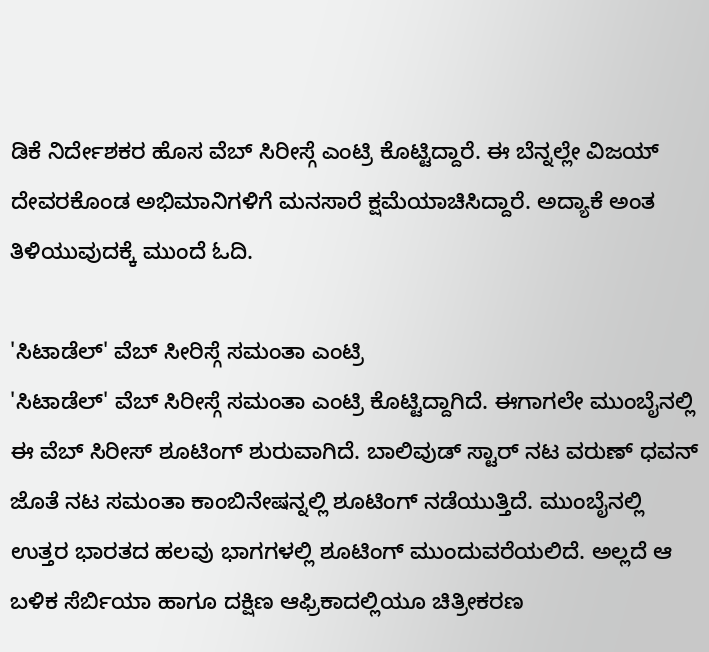ಡಿಕೆ ನಿರ್ದೇಶಕರ ಹೊಸ ವೆಬ್ ಸಿರೀಸ್ಗೆ ಎಂಟ್ರಿ ಕೊಟ್ಟಿದ್ದಾರೆ. ಈ ಬೆನ್ನಲ್ಲೇ ವಿಜಯ್ ದೇವರಕೊಂಡ ಅಭಿಮಾನಿಗಳಿಗೆ ಮನಸಾರೆ ಕ್ಷಮೆಯಾಚಿಸಿದ್ದಾರೆ. ಅದ್ಯಾಕೆ ಅಂತ ತಿಳಿಯುವುದಕ್ಕೆ ಮುಂದೆ ಓದಿ.

'ಸಿಟಾಡೆಲ್' ವೆಬ್ ಸೀರಿಸ್ಗೆ ಸಮಂತಾ ಎಂಟ್ರಿ
'ಸಿಟಾಡೆಲ್' ವೆಬ್ ಸಿರೀಸ್ಗೆ ಸಮಂತಾ ಎಂಟ್ರಿ ಕೊಟ್ಟಿದ್ದಾಗಿದೆ. ಈಗಾಗಲೇ ಮುಂಬೈನಲ್ಲಿ ಈ ವೆಬ್ ಸಿರೀಸ್ ಶೂಟಿಂಗ್ ಶುರುವಾಗಿದೆ. ಬಾಲಿವುಡ್ ಸ್ಟಾರ್ ನಟ ವರುಣ್ ಧವನ್ ಜೊತೆ ನಟ ಸಮಂತಾ ಕಾಂಬಿನೇಷನ್ನಲ್ಲಿ ಶೂಟಿಂಗ್ ನಡೆಯುತ್ತಿದೆ. ಮುಂಬೈನಲ್ಲಿ ಉತ್ತರ ಭಾರತದ ಹಲವು ಭಾಗಗಳಲ್ಲಿ ಶೂಟಿಂಗ್ ಮುಂದುವರೆಯಲಿದೆ. ಅಲ್ಲದೆ ಆ ಬಳಿಕ ಸೆರ್ಬಿಯಾ ಹಾಗೂ ದಕ್ಷಿಣ ಆಫ್ರಿಕಾದಲ್ಲಿಯೂ ಚಿತ್ರೀಕರಣ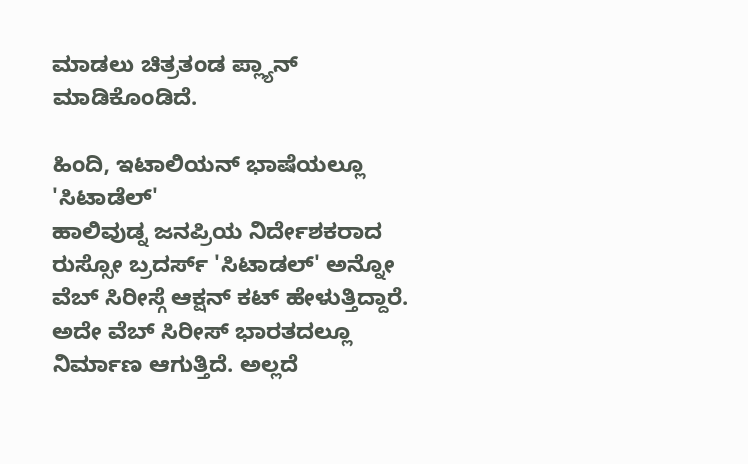ಮಾಡಲು ಚಿತ್ರತಂಡ ಪ್ಲ್ಯಾನ್ ಮಾಡಿಕೊಂಡಿದೆ.

ಹಿಂದಿ, ಇಟಾಲಿಯನ್ ಭಾಷೆಯಲ್ಲೂ 'ಸಿಟಾಡೆಲ್'
ಹಾಲಿವುಡ್ನ ಜನಪ್ರಿಯ ನಿರ್ದೇಶಕರಾದ ರುಸ್ಸೋ ಬ್ರದರ್ಸ್ 'ಸಿಟಾಡಲ್' ಅನ್ನೋ ವೆಬ್ ಸಿರೀಸ್ಗೆ ಆಕ್ಷನ್ ಕಟ್ ಹೇಳುತ್ತಿದ್ದಾರೆ. ಅದೇ ವೆಬ್ ಸಿರೀಸ್ ಭಾರತದಲ್ಲೂ ನಿರ್ಮಾಣ ಆಗುತ್ತಿದೆ. ಅಲ್ಲದೆ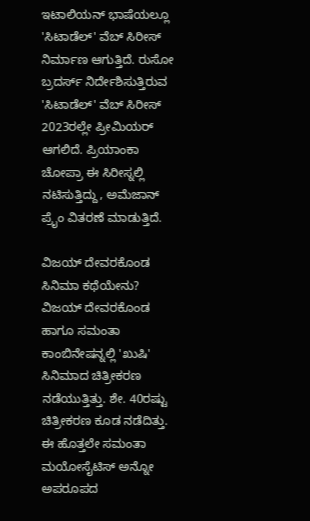ಇಟಾಲಿಯನ್ ಭಾಷೆಯಲ್ಲೂ 'ಸಿಟಾಡೆಲ್' ವೆಬ್ ಸಿರೀಸ್ ನಿರ್ಮಾಣ ಆಗುತ್ತಿದೆ. ರುಸೋ ಬ್ರದರ್ಸ್ ನಿರ್ದೇಶಿಸುತ್ತಿರುವ 'ಸಿಟಾಡೆಲ್' ವೆಬ್ ಸಿರೀಸ್ 2023ರಲ್ಲೇ ಪ್ರೀಮಿಯರ್ ಆಗಲಿದೆ. ಪ್ರಿಯಾಂಕಾ ಚೋಪ್ರಾ ಈ ಸಿರೀಸ್ನಲ್ಲಿ ನಟಿಸುತ್ತಿದ್ದು, ಅಮೆಜಾನ್ ಪ್ರೈಂ ವಿತರಣೆ ಮಾಡುತ್ತಿದೆ.

ವಿಜಯ್ ದೇವರಕೊಂಡ ಸಿನಿಮಾ ಕಥೆಯೇನು?
ವಿಜಯ್ ದೇವರಕೊಂಡ ಹಾಗೂ ಸಮಂತಾ ಕಾಂಬಿನೇಷನ್ನಲ್ಲಿ 'ಖುಷಿ' ಸಿನಿಮಾದ ಚಿತ್ರೀಕರಣ ನಡೆಯುತ್ತಿತ್ತು. ಶೇ. 40ರಷ್ಟು ಚಿತ್ರೀಕರಣ ಕೂಡ ನಡೆದಿತ್ತು. ಈ ಹೊತ್ತಲೇ ಸಮಂತಾ ಮಯೋಸೈಟಿಸ್ ಅನ್ನೋ ಅಪರೂಪದ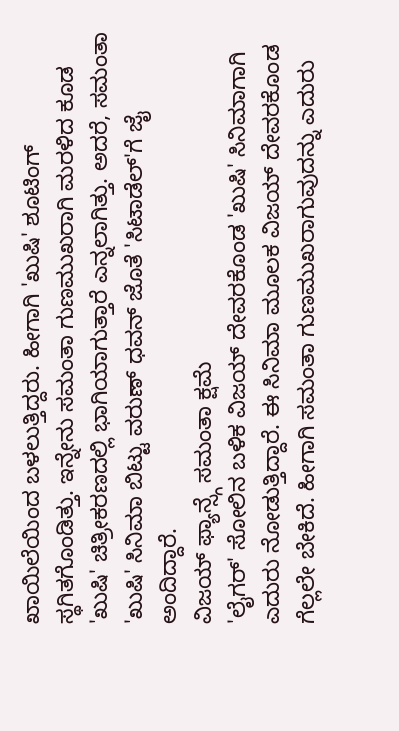ಖಾಯಿಲೆಯಿಂದ ಬಳಲುತ್ತಿದ್ದರು. ಹೀಗಾಗಿ 'ಖುಷಿ' ಶೂಟಿಂಗ್ ಸ್ಥಗಿತಗೊಂಡಿತ್ತು. ಇನ್ನೇನು ಸಮಂತಾ ಗುಣಮುಖರಾಗಿ ಮರಳಿದ ಕೂಡ 'ಖುಷಿ' ಚಿತ್ರೀಕರಣದಲ್ಲಿ ಭಾಗಿಯಾಗುತ್ತಾರೆ ಎನ್ನಲಾಗಿತ್ತು. ಅದರೆ, ಸಮಂತಾ 'ಖುಷಿ' ಸಿನಿಮಾ ಬಿಟ್ಟು ವರುಣ್ ಧವನ್ ಜೊತೆ 'ಸಿಟಾಡೆಲ್'ಗೆ ಜೈ ಅಂದಿದ್ದಾರೆ.
ವಿಜಯ್ ಫ್ಯಾನ್ಸ್ಗೆ ಸಮಂತಾ ಕ್ಷಮೆ
'ಲೈಗರ್' ಸೋಲಿನ ಬಳಿಕ ವಿಜಯ್ ದೇವರಕೊಂಡ 'ಖುಷಿ' ಸಿನಿಮಾಗಾಗಿ ಎದುರು ನೋಡುತ್ತಿದ್ದಾರೆ. ಈ ಸಿನಿಮಾ ಮೂಲಕ ವಿಜಯ್ ದೇವರಕೊಂಡ ಗೆಲ್ಲಲೇ ಬೇಕಿದೆ. ಹೀಗಾಗಿ ಸಮಂತಾ ಗುಣಮುಖರಾಗುವುದನ್ನು ಎದುರು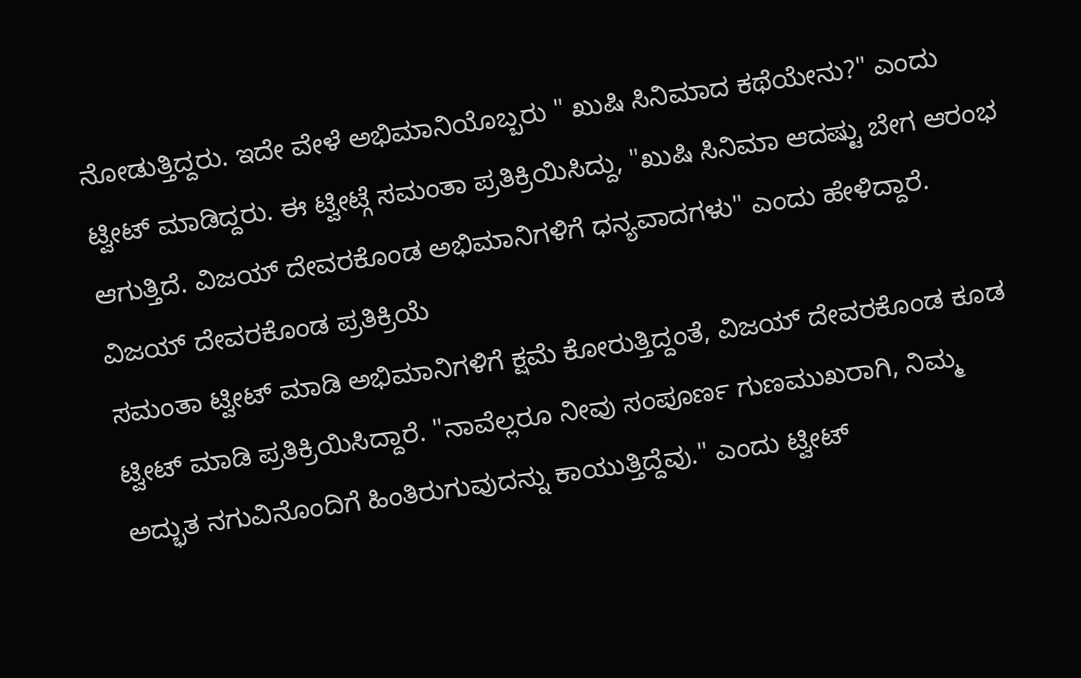ನೋಡುತ್ತಿದ್ದರು. ಇದೇ ವೇಳೆ ಅಭಿಮಾನಿಯೊಬ್ಬರು " ಖುಷಿ ಸಿನಿಮಾದ ಕಥೆಯೇನು?" ಎಂದು ಟ್ವೀಟ್ ಮಾಡಿದ್ದರು. ಈ ಟ್ವೀಟ್ಗೆ ಸಮಂತಾ ಪ್ರತಿಕ್ರಿಯಿಸಿದ್ದು, "ಖುಷಿ ಸಿನಿಮಾ ಆದಷ್ಟು ಬೇಗ ಆರಂಭ ಆಗುತ್ತಿದೆ. ವಿಜಯ್ ದೇವರಕೊಂಡ ಅಭಿಮಾನಿಗಳಿಗೆ ಧನ್ಯವಾದಗಳು" ಎಂದು ಹೇಳಿದ್ದಾರೆ.
ವಿಜಯ್ ದೇವರಕೊಂಡ ಪ್ರತಿಕ್ರಿಯೆ
ಸಮಂತಾ ಟ್ವೀಟ್ ಮಾಡಿ ಅಭಿಮಾನಿಗಳಿಗೆ ಕ್ಷಮೆ ಕೋರುತ್ತಿದ್ದಂತೆ, ವಿಜಯ್ ದೇವರಕೊಂಡ ಕೂಡ ಟ್ವೀಟ್ ಮಾಡಿ ಪ್ರತಿಕ್ರಿಯಿಸಿದ್ದಾರೆ. "ನಾವೆಲ್ಲರೂ ನೀವು ಸಂಪೂರ್ಣ ಗುಣಮುಖರಾಗಿ, ನಿಮ್ಮ ಅದ್ಭುತ ನಗುವಿನೊಂದಿಗೆ ಹಿಂತಿರುಗುವುದನ್ನು ಕಾಯುತ್ತಿದ್ದೆವು." ಎಂದು ಟ್ವೀಟ್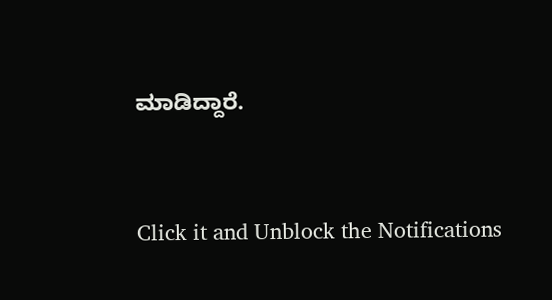ಮಾಡಿದ್ದಾರೆ.


Click it and Unblock the Notifications